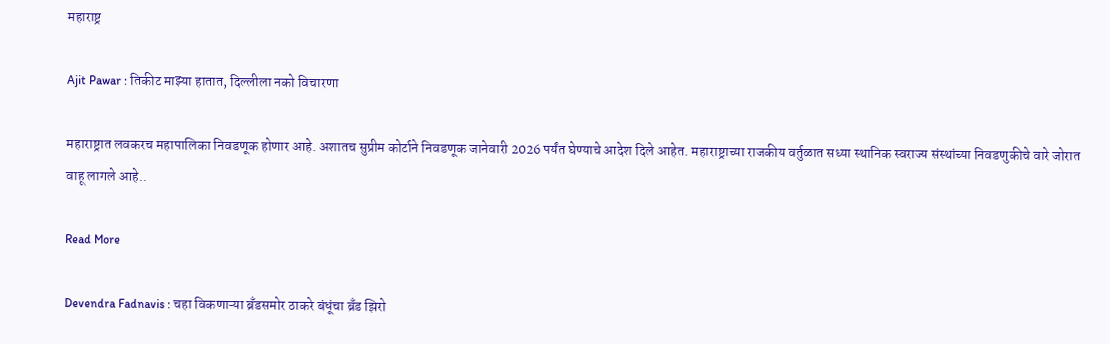महाराष्ट्र

Ajit Pawar : तिकीट माझ्या हातात, दिल्लीला नको विचारणा

महाराष्ट्रात लवकरच महापालिका निवडणूक होणार आहे. अशातच सुप्रीम कोर्टाने निवडणूक जानेवारी 2026 पर्यंत घेण्याचे आदेश दिले आहेत. महाराष्ट्राच्या राजकीय वर्तुळात सध्या स्थानिक स्वराज्य संस्थांच्या निवडणुकीचे वारे जोरात वाहू लागले आहे..

Read More

Devendra Fadnavis : चहा विकणाऱ्या ब्रँडसमोर ठाकरे बंधूंचा ब्रँड झिरो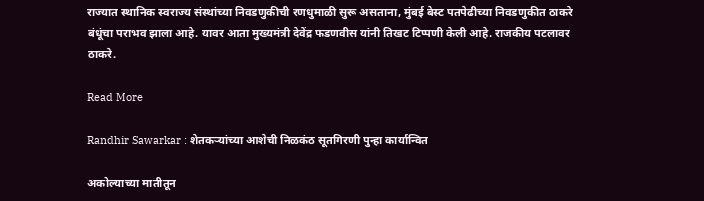राज्यात स्थानिक स्वराज्य संस्थांच्या निवडणुकीची रणधुमाळी सुरू असताना, मुंबई बेस्ट पतपेढीच्या निवडणुकीत ठाकरे बंधूंचा पराभव झाला आहे. यावर आता मुख्यमंत्री देवेंद्र फडणवीस यांनी तिखट टिप्पणी केली आहे. राजकीय पटलावर ठाकरे.

Read More

Randhir Sawarkar : शेतकऱ्यांच्या आशेची निळकंठ सूतगिरणी पुन्हा कार्यान्वित

अकोल्याच्या मातीतून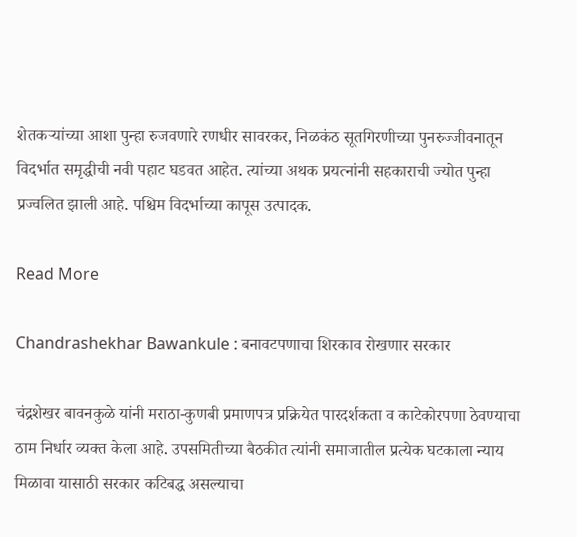शेतकऱ्यांच्या आशा पुन्हा रुजवणारे रणधीर सावरकर, निळकंठ सूतगिरणीच्या पुनरुज्जीवनातून विदर्भात समृद्धीची नवी पहाट घडवत आहेत. त्यांच्या अथक प्रयत्नांनी सहकाराची ज्योत पुन्हा प्रज्वलित झाली आहे. पश्चिम विदर्भाच्या कापूस उत्पादक.

Read More

Chandrashekhar Bawankule : बनावटपणाचा शिरकाव रोखणार सरकार

चंद्रशेखर बावनकुळे यांनी मराठा-कुणबी प्रमाणपत्र प्रक्रियेत पारदर्शकता व काटेकोरपणा ठेवण्याचा ठाम निर्धार व्यक्त केला आहे. उपसमितीच्या बैठकीत त्यांनी समाजातील प्रत्येक घटकाला न्याय मिळावा यासाठी सरकार कटिबद्ध असल्याचा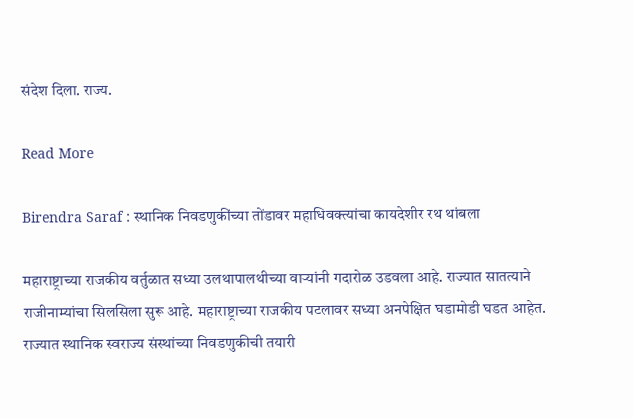संदेश दिला. राज्य.

Read More

Birendra Saraf : स्थानिक निवडणुकींच्या तोंडावर महाधिवक्त्यांचा कायदेशीर रथ थांबला

महाराष्ट्राच्या राजकीय वर्तुळात सध्या उलथापालथीच्या वाऱ्यांनी गदारोळ उडवला आहे. राज्यात सातत्याने राजीनाम्यांचा सिलसिला सुरू आहे. महाराष्ट्राच्या राजकीय पटलावर सध्या अनपेक्षित घडामोडी घडत आहेत. राज्यात स्थानिक स्वराज्य संस्थांच्या निवडणुकीची तयारी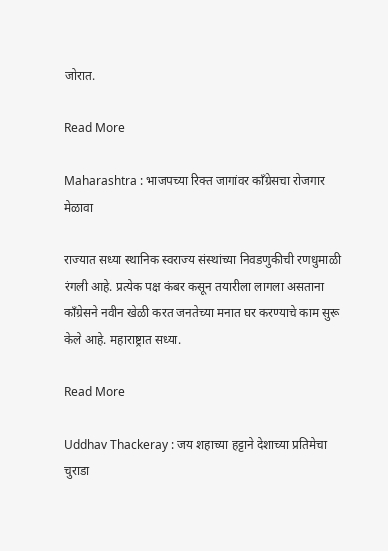जोरात.

Read More

Maharashtra : भाजपच्या रिक्त जागांवर काँग्रेसचा रोजगार मेळावा

राज्यात सध्या स्थानिक स्वराज्य संस्थांच्या निवडणुकीची रणधुमाळी रंगली आहे. प्रत्येक पक्ष कंबर कसून तयारीला लागला असताना काँग्रेसने नवीन खेळी करत जनतेच्या मनात घर करण्याचे काम सुरू केले आहे. महाराष्ट्रात सध्या.

Read More

Uddhav Thackeray : जय शहाच्या हट्टाने देशाच्या प्रतिमेचा चुराडा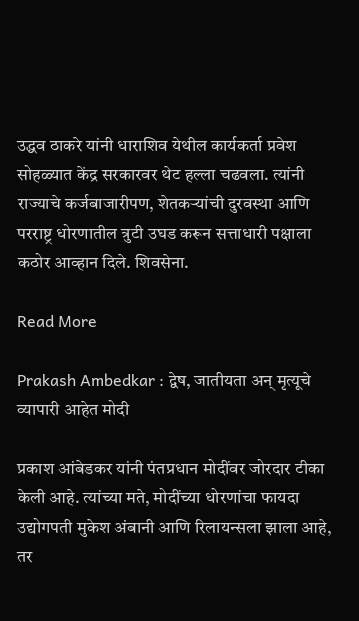उद्धव ठाकरे यांनी धाराशिव येथील कार्यकर्ता प्रवेश सोहळ्यात केंद्र सरकारवर थेट हल्ला चढवला. त्यांनी राज्याचे कर्जबाजारीपण, शेतकऱ्यांची दुरवस्था आणि परराष्ट्र धोरणातील त्रुटी उघड करून सत्ताधारी पक्षाला कठोर आव्हान दिले. शिवसेना.

Read More

Prakash Ambedkar : द्वेष, जातीयता अन् मृत्यूचे व्यापारी आहेत मोदी

प्रकाश आंबेडकर यांनी पंतप्रधान मोदींवर जोरदार टीका केली आहे. त्यांच्या मते, मोदींच्या धोरणांचा फायदा उद्योगपती मुकेश अंबानी आणि रिलायन्सला झाला आहे, तर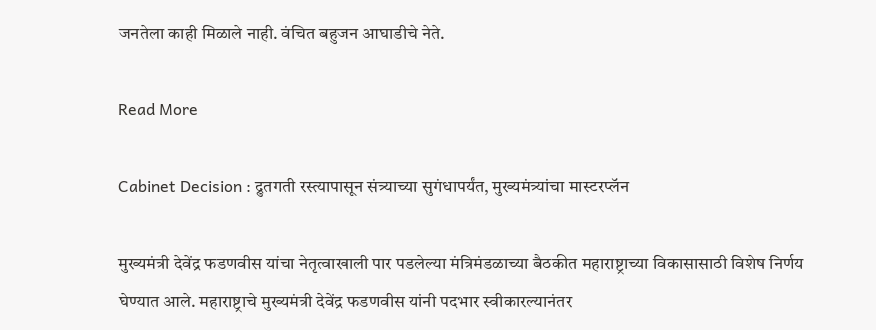जनतेला काही मिळाले नाही. वंचित बहुजन आघाडीचे नेते.

Read More

Cabinet Decision : द्रुतगती रस्त्यापासून संत्र्याच्या सुगंधापर्यंत, मुख्यमंत्र्यांचा मास्टरप्लॅन

मुख्यमंत्री देवेंद्र फडणवीस यांचा नेतृत्वाखाली पार पडलेल्या मंत्रिमंडळाच्या बैठकीत महाराष्ट्राच्या विकासासाठी विशेष निर्णय घेण्यात आले. महाराष्ट्राचे मुख्यमंत्री देवेंद्र फडणवीस यांनी पदभार स्वीकारल्यानंतर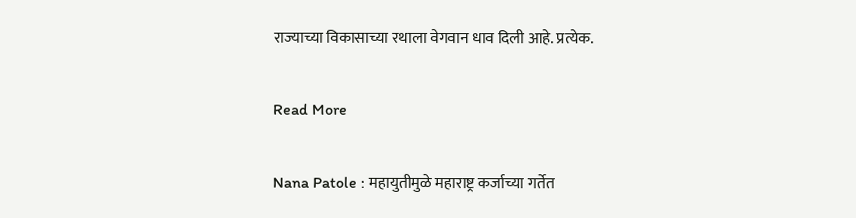राज्याच्या विकासाच्या रथाला वेगवान धाव दिली आहे. प्रत्येक.

Read More

Nana Patole : महायुतीमुळे महाराष्ट्र कर्जाच्या गर्तेत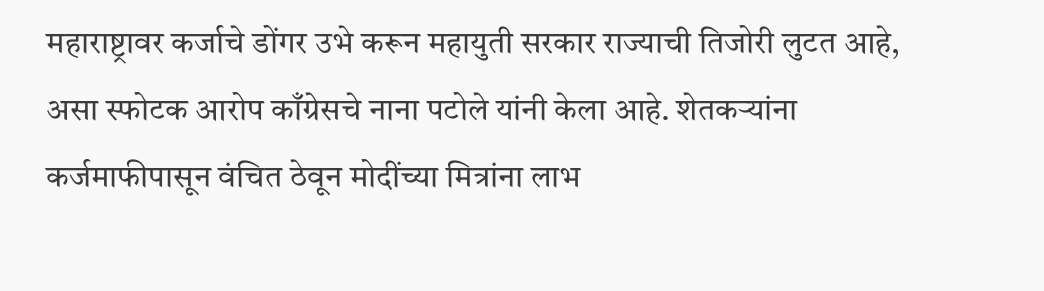महाराष्ट्रावर कर्जाचे डोंगर उभे करून महायुती सरकार राज्याची तिजोरी लुटत आहे, असा स्फोटक आरोप काँग्रेसचे नाना पटोले यांनी केला आहे. शेतकऱ्यांना कर्जमाफीपासून वंचित ठेवून मोदींच्या मित्रांना लाभ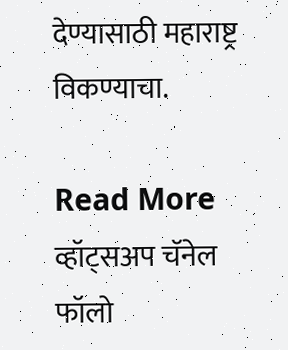देण्यासाठी महाराष्ट्र विकण्याचा.

Read More
व्हॉट्सअप चॅनेल फॉलो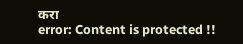करा
error: Content is protected !!